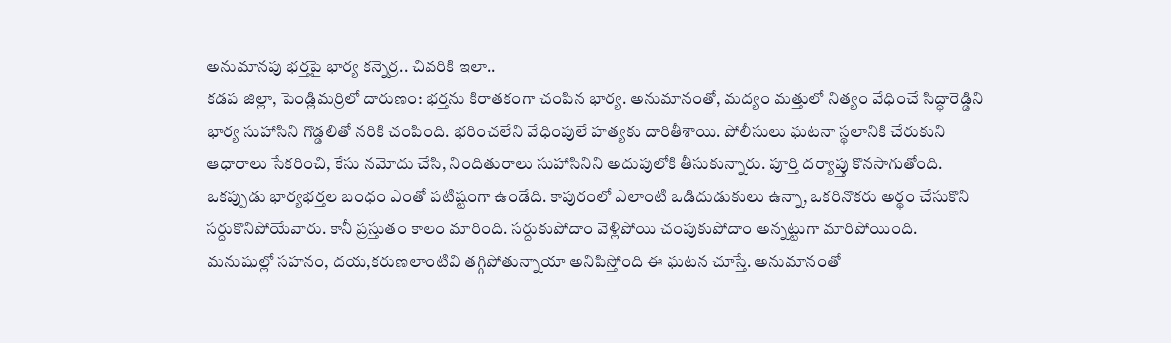అనుమానపు భర్తపై భార్య కన్నెర్ర.. చివరికి ఇలా..
కడప జిల్లా, పెండ్లిమర్రిలో దారుణం: భర్తను కిరాతకంగా చంపిన భార్య. అనుమానంతో, మద్యం మత్తులో నిత్యం వేధించే సిద్ధారెడ్డిని భార్య సుహాసిని గొడ్డలితో నరికి చంపింది. భరించలేని వేధింపులే హత్యకు దారితీశాయి. పోలీసులు ఘటనా స్థలానికి చేరుకుని ఆధారాలు సేకరించి, కేసు నమోదు చేసి, నిందితురాలు సుహాసినిని అదుపులోకి తీసుకున్నారు. పూర్తి దర్యాప్తు కొనసాగుతోంది.
ఒకప్పుడు భార్యభర్తల బంధం ఎంతో పటిష్టంగా ఉండేది. కాపురంలో ఎలాంటి ఒడిదుడుకులు ఉన్నా, ఒకరినొకరు అర్థం చేసుకొని సర్దుకొనిపోయేవారు. కానీ ప్రస్తుతం కాలం మారింది. సర్దుకుపోదాం వెళ్లిపోయి చంపుకుపోదాం అన్నట్టుగా మారిపోయింది. మనుషుల్లో సహనం, దయ,కరుణలాంటివి తగ్గిపోతున్నాయా అనిపిస్తోంది ఈ ఘటన చూస్తే. అనుమానంతో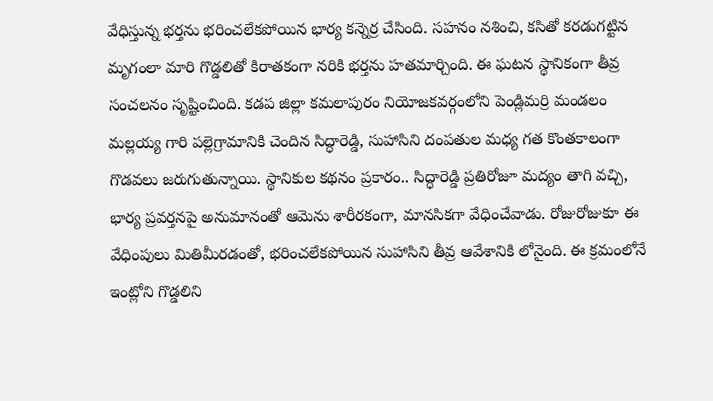వేధిస్తున్న భర్తను భరించలేకపోయిన భార్య కన్నెర్ర చేసింది. సహనం నశించి, కసితో కరడుగట్టిన మృగంలా మారి గొడ్డలితో కిరాతకంగా నరికి భర్తను హతమార్చింది. ఈ ఘటన స్థానికంగా తీవ్ర సంచలనం సృష్టించింది. కడప జిల్లా కమలాపురం నియోజకవర్గంలోని పెండ్లిమర్రి మండలం మల్లయ్య గారి పల్లెగ్రామానికి చెందిన సిద్ధారెడ్డి, సుహాసిని దంపతుల మధ్య గత కొంతకాలంగా గొడవలు జరుగుతున్నాయి. స్థానికుల కథనం ప్రకారం.. సిద్ధారెడ్డి ప్రతిరోజూ మద్యం తాగి వచ్చి, భార్య ప్రవర్తనపై అనుమానంతో ఆమెను శారీరకంగా, మానసికగా వేధించేవాడు. రోజురోజుకూ ఈ వేధింపులు మితిమీరడంతో, భరించలేకపోయిన సుహాసిని తీవ్ర ఆవేశానికి లోనైంది. ఈ క్రమంలోనే ఇంట్లోని గొడ్డలిని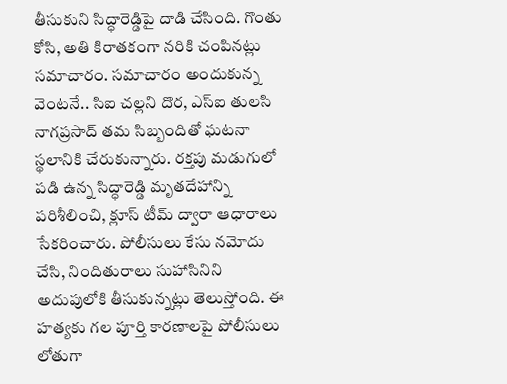తీసుకుని సిద్ధారెడ్డిపై దాడి చేసింది. గొంతు కోసి, అతి కిరాతకంగా నరికి చంపినట్లు సమాచారం. సమాచారం అందుకున్న వెంటనే.. సిఐ చల్లని దొర, ఎస్ఐ తులసి నాగప్రసాద్ తమ సిబ్బందితో ఘటనా స్థలానికి చేరుకున్నారు. రక్తపు మడుగులో పడి ఉన్న సిద్ధారెడ్డి మృతదేహాన్ని పరిశీలించి, క్లూస్ టీమ్ ద్వారా ఆధారాలు సేకరించారు. పోలీసులు కేసు నమోదు చేసి, నిందితురాలు సుహాసినిని అదుపులోకి తీసుకున్నట్లు తెలుస్తోంది. ఈ హత్యకు గల పూర్తి కారణాలపై పోలీసులు లోతుగా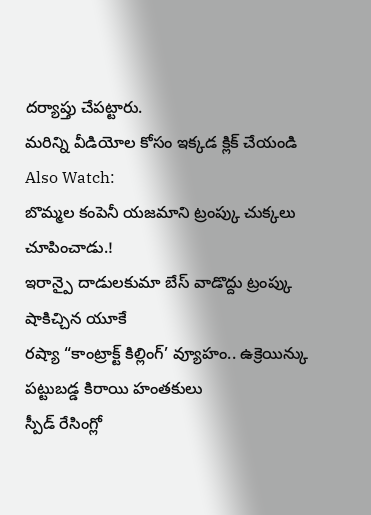దర్యాప్తు చేపట్టారు.
మరిన్ని వీడియోల కోసం ఇక్కడ క్లిక్ చేయండి
Also Watch:
బొమ్మల కంపెనీ యజమాని ట్రంప్కు చుక్కలు చూపించాడు.!
ఇరాన్పై దాడులకుమా బేస్ వాడొద్దు ట్రంప్కు షాకిచ్చిన యూకే
రష్యా “కాంట్రాక్ట్ కిల్లింగ్’ వ్యూహం.. ఉక్రెయిన్కు పట్టుబడ్డ కిరాయి హంతకులు
స్పీడ్ రేసింగ్లో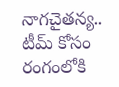నాగచైతన్య.. టీమ్ కోసం రంగంలోకి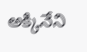అక్కినేని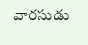వారసుడు